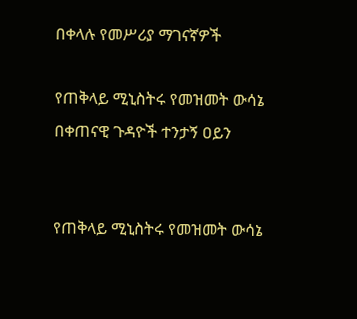በቀላሉ የመሥሪያ ማገናኛዎች

የጠቅላይ ሚኒስትሩ የመዝመት ውሳኔ በቀጠናዊ ጉዳዮች ተንታኝ ዐይን


የጠቅላይ ሚኒስትሩ የመዝመት ውሳኔ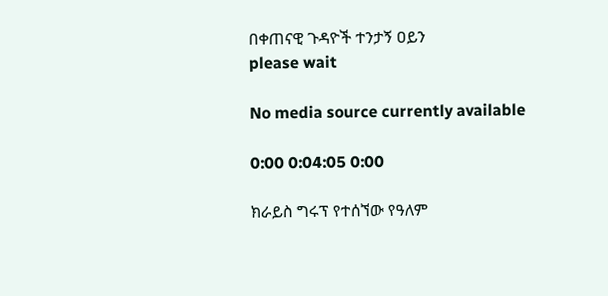በቀጠናዊ ጉዳዮች ተንታኝ ዐይን
please wait

No media source currently available

0:00 0:04:05 0:00

ክራይስ ግሩፕ የተሰኘው የዓለም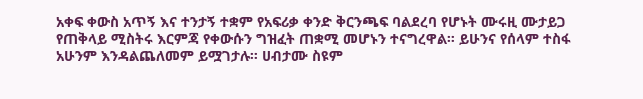አቀፍ ቀውስ አጥኝ እና ተንታኝ ተቋም የአፍሪቃ ቀንድ ቅርንጫፍ ባልደረባ የሆኑት ሙሩዚ ሙታይጋ የጠቅላይ ሚስትሩ እርምጃ የቀውሱን ግዝፈት ጠቋሚ መሆኑን ተናግረዋል። ይሁንና የሰላም ተስፋ አሁንም እንዳልጨለመም ይሟገታሉ። ሀብታሙ ስዩም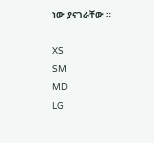ነው ያናገራቸው ።

XS
SM
MD
LG